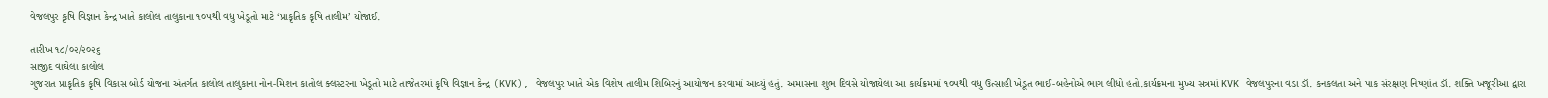વેજલપુર કૃષિ વિજ્ઞાન કેન્દ્ર ખાતે કાલોલ તાલુકાના ૧૦૫થી વધુ ખેડૂતો માટે ‘પ્રાકૃતિક કૃષિ તાલીમ’ યોજાઈ.

તારીખ ૧૮/૦૨/૨૦૨૬
સાજીદ વાઘેલા કાલોલ
ગુજરાત પ્રાકૃતિક કૃષિ વિકાસ બોર્ડ યોજના અંતર્ગત કાલોલ તાલુકાના નોન-મિશન કાતોલ ક્લસ્ટરના ખેડૂતો માટે તાજેતરમાં કૃષિ વિજ્ઞાન કેન્દ્ર (KVK), વેજલપુર ખાતે એક વિશેષ તાલીમ શિબિરનું આયોજન કરવામાં આવ્યું હતું. અમાસના શુભ દિવસે યોજાયેલા આ કાર્યક્રમમાં ૧૦૫થી વધુ ઉત્સાહી ખેડૂત ભાઈ-બહેનોએ ભાગ લીધો હતો.કાર્યક્રમના મુખ્ય સત્રમાં KVK વેજલપુરના વડા ડૉ. કનકલતા અને પાક સંરક્ષણ નિષ્ણાંત ડૉ. શક્તિ ખજૂરીઆ દ્વારા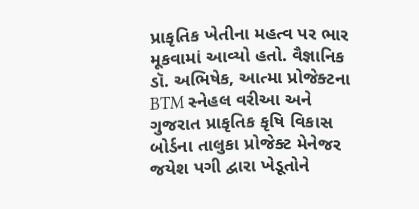પ્રાકૃતિક ખેતીના મહત્વ પર ભાર મૂકવામાં આવ્યો હતો. વૈજ્ઞાનિક ડૉ. અભિષેક, આત્મા પ્રોજેક્ટના BTM સ્નેહલ વરીઆ અને ગુજરાત પ્રાકૃતિક કૃષિ વિકાસ બોર્ડના તાલુકા પ્રોજેક્ટ મેનેજર જયેશ પગી દ્વારા ખેડૂતોને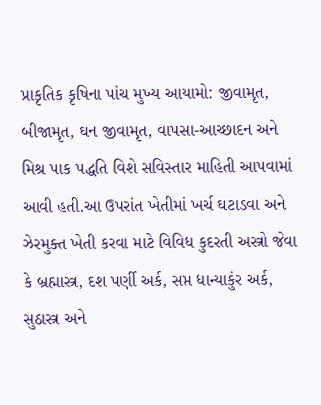પ્રાકૃતિક કૃષિના પાંચ મુખ્ય આયામો: જીવામૃત, બીજામૃત, ઘન જીવામૃત, વાપસા-આચ્છાદન અને મિશ્ર પાક પદ્ધતિ વિશે સવિસ્તાર માહિતી આપવામાં આવી હતી.આ ઉપરાંત ખેતીમાં ખર્ચ ઘટાડવા અને ઝેરમુક્ત ખેતી કરવા માટે વિવિધ કુદરતી અસ્ત્રો જેવા કે બ્રહ્માસ્ત્ર, દશ પર્ણી અર્ક, સપ્ત ધાન્યાકુંર અર્ક, સુઠાસ્ત્ર અને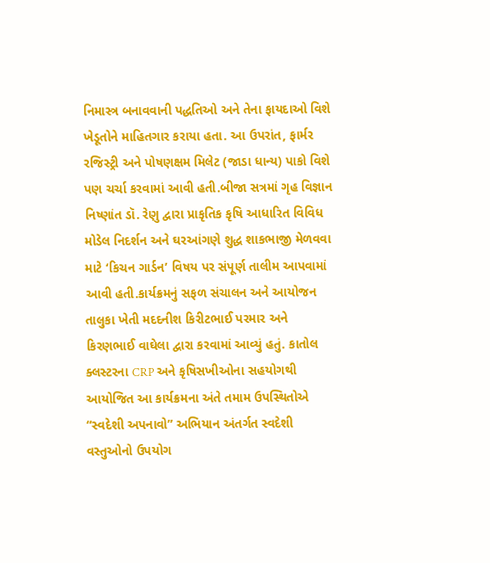નિમાસ્ત્ર બનાવવાની પદ્ધતિઓ અને તેના ફાયદાઓ વિશે ખેડૂતોને માહિતગાર કરાયા હતા. આ ઉપરાંત, ફાર્મર રજિસ્ટ્રી અને પોષણક્ષમ મિલેટ (જાડા ધાન્ય) પાકો વિશે પણ ચર્ચા કરવામાં આવી હતી.બીજા સત્રમાં ગૃહ વિજ્ઞાન નિષ્ણાંત ડૉ. રેણુ દ્વારા પ્રાકૃતિક કૃષિ આધારિત વિવિધ મોડેલ નિદર્શન અને ઘરઆંગણે શુદ્ધ શાકભાજી મેળવવા માટે ‘કિચન ગાર્ડન’ વિષય પર સંપૂર્ણ તાલીમ આપવામાં આવી હતી.કાર્યક્રમનું સફળ સંચાલન અને આયોજન તાલુકા ખેતી મદદનીશ કિરીટભાઈ પરમાર અને કિરણભાઈ વાઘેલા દ્વારા કરવામાં આવ્યું હતું. કાતોલ ક્લસ્ટરના CRP અને કૃષિસખીઓના સહયોગથી આયોજિત આ કાર્યક્રમના અંતે તમામ ઉપસ્થિતોએ “સ્વદેશી અપનાવો” અભિયાન અંતર્ગત સ્વદેશી વસ્તુઓનો ઉપયોગ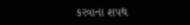કરવાના શપથ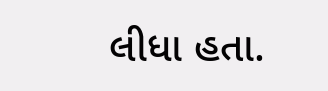લીધા હતા.